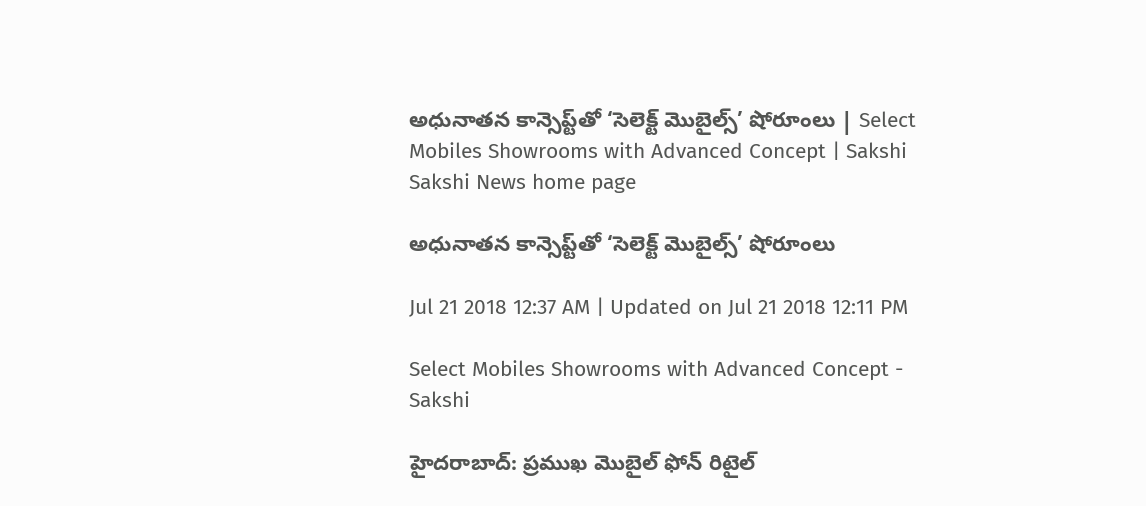అధునాతన కాన్సెప్ట్‌తో ‘సెలెక్ట్‌ మొబైల్స్‌’ షోరూంలు | Select Mobiles Showrooms with Advanced Concept | Sakshi
Sakshi News home page

అధునాతన కాన్సెప్ట్‌తో ‘సెలెక్ట్‌ మొబైల్స్‌’ షోరూంలు

Jul 21 2018 12:37 AM | Updated on Jul 21 2018 12:11 PM

Select Mobiles Showrooms with Advanced Concept - Sakshi

హైదరాబాద్‌: ప్రముఖ మొబైల్‌ ఫోన్‌ రిటైల్‌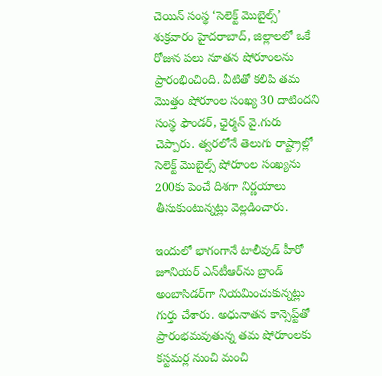చెయిన్‌ సంస్థ ‘సెలెక్ట్‌ మొబైల్స్‌’ శుక్రవారం హైదరాబాద్, జిల్లాలలో ఒకే రోజున పలు నూతన షోరూంలను ప్రారంభించింది. వీటితో కలిపి తమ మొత్తం షోరూంల సంఖ్య 30 దాటిందని సంస్థ ఫౌండర్, ఛైర్మన్‌ వై.గురు చెప్పారు. త్వరలోనే తెలుగు రాష్ట్రాల్లో సెలెక్ట్‌ మొబైల్స్‌ షోరూంల సంఖ్యను 200కు పెంచే దిశగా నిర్ణయాలు తీసుకుంటున్నట్లు వెల్లడించారు.

ఇందులో భాగంగానే టాలీవుడ్‌ హీరో జూనియర్‌ ఎన్‌టీఆర్‌ను బ్రాండ్‌ అంబాసిడర్‌గా నియమించుకున్నట్లు గుర్తు చేశారు. అధునాతన కాన్సెప్ట్‌తో ప్రారంభమవుతున్న తమ షోరూంలకు కస్టమర్ల నుంచి మంచి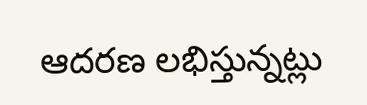ఆదరణ లభిస్తున్నట్లు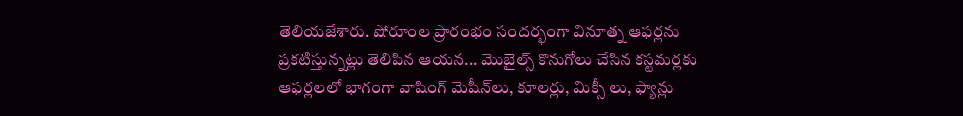తెలియజేశారు. షోరూంల ప్రారంభం సందర్భంగా వినూత్న ఆఫర్లను ప్రకటిస్తున్నట్లు తెలిపిన ఆయన... మొబైల్స్‌ కొనుగోలు చేసిన కస్టమర్లకు ఆఫర్లలలో భాగంగా వాషింగ్‌ మెషీన్‌లు, కూలర్లు, మిక్సీ లు, ఫ్యాన్లు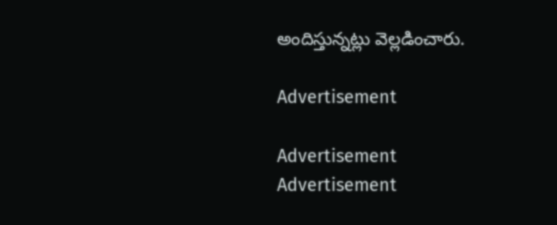అందిస్తున్నట్లు వెల్లడించారు.

Advertisement

Advertisement
Advertisement